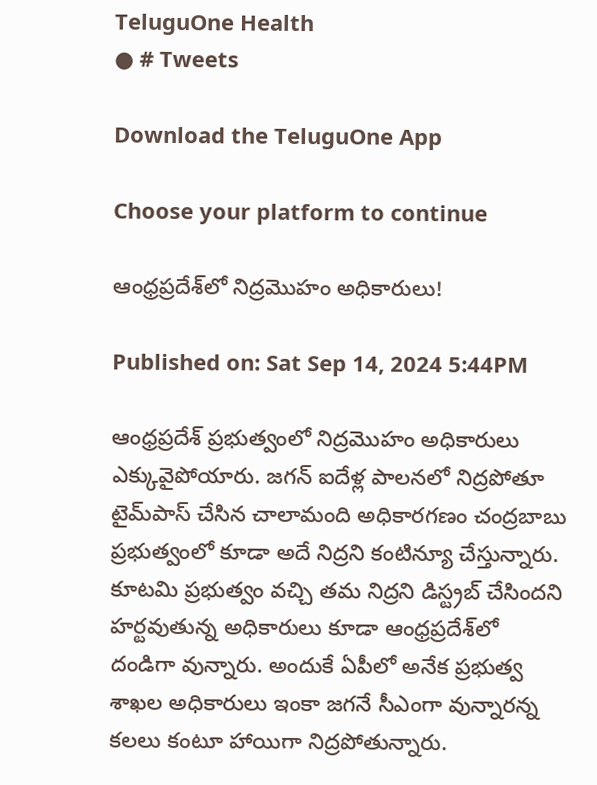TeluguOne Health
● # Tweets

Download the TeluguOne App

Choose your platform to continue

ఆంధ్రప్రదేశ్‌లో నిద్రమొహం అధికారులు!

Published on: Sat Sep 14, 2024 5:44PM

ఆంధ్రప్రదేశ్ ప్రభుత్వంలో నిద్రమొహం అధికారులు ఎక్కువైపోయారు. జగన్ ఐదేళ్ల పాలనలో నిద్రపోతూ టైమ్‌పాస్ చేసిన చాలామంది అధికారగణం చంద్రబాబు ప్రభుత్వంలో కూడా అదే నిద్రని కంటిన్యూ చేస్తున్నారు. కూటమి ప్రభుత్వం వచ్చి తమ నిద్రని డిస్ట్రబ్ చేసిందని హర్టవుతున్న అధికారులు కూడా ఆంధ్రప్రదేశ్‌లో దండిగా వున్నారు. అందుకే ఏపీలో అనేక ప్రభుత్వ శాఖల అధికారులు ఇంకా జగనే సీఎంగా వున్నారన్న కలలు కంటూ హాయిగా నిద్రపోతున్నారు.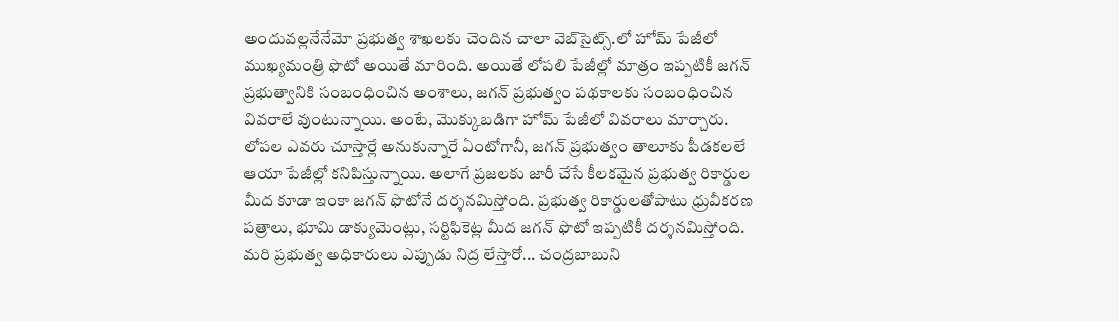అందువల్లనేనేమో ప్రభుత్వ శాఖలకు చెందిన చాలా వెబ్‌సైట్స్.లో హోమ్ పేజీలో ముఖ్యమంత్రి ఫొటో అయితే మారింది. అయితే లోపలి పేజీల్లో మాత్రం ఇప్పటికీ జగన్‌ ప్రభుత్వానికి సంబంధించిన అంశాలు, జగన్ ప్రభుత్వం పథకాలకు సంబంధించిన వివరాలే వుంటున్నాయి. అంటే, మొక్కుబడిగా హోమ్ పేజీలో వివరాలు మార్చారు. లోపల ఎవరు చూస్తార్లే అనుకున్నారే ఏంటోగానీ, జగన్ ప్రభుత్వం తాలూకు పీడకలలే ఆయా పేజీల్లో కనిపిస్తున్నాయి. అలాగే ప్రజలకు జారీ చేసే కీలకమైన ప్రభుత్వ రికార్డుల మీద కూడా ఇంకా జగన్ ఫొటోనే దర్శనమిస్తోంది. ప్రభుత్వ రికార్డులతోపాటు ధ్రువీకరణ పత్రాలు, భూమి డాక్యుమెంట్లు, సర్టిఫికెట్ల మీద జగన్ ఫొటో ఇప్పటికీ దర్శనమిస్తోంది. మరి ప్రభుత్వ అధికారులు ఎప్పుడు నిద్ర లేస్తారో... చంద్రబాబుని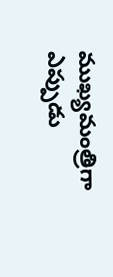ముఖ్యమంత్రిగా ఎప్పుడు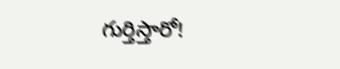గుర్తిస్తారో!